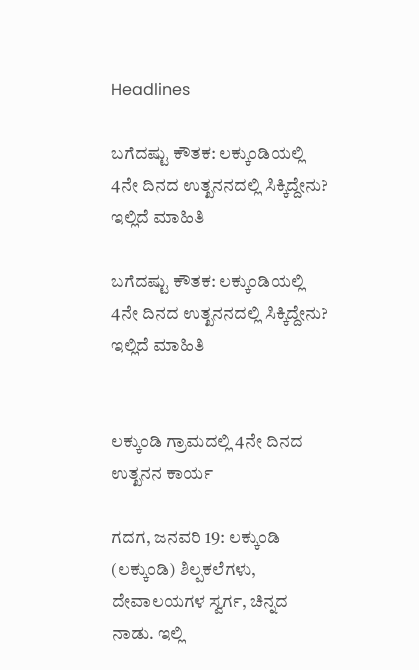Headlines

ಬಗೆದಷ್ಟು ಕೌತಕ: ಲಕ್ಕುಂಡಿಯಲ್ಲಿ 4ನೇ ದಿನದ ಉತ್ಖನನದಲ್ಲಿ ಸಿಕ್ಕಿದ್ದೇನು? ಇಲ್ಲಿದೆ ಮಾಹಿತಿ

ಬಗೆದಷ್ಟು ಕೌತಕ: ಲಕ್ಕುಂಡಿಯಲ್ಲಿ 4ನೇ ದಿನದ ಉತ್ಖನನದಲ್ಲಿ ಸಿಕ್ಕಿದ್ದೇನು? ಇಲ್ಲಿದೆ ಮಾಹಿತಿ


ಲಕ್ಕುಂಡಿ ಗ್ರಾಮದಲ್ಲಿ 4ನೇ ದಿನದ ಉತ್ಖನನ ಕಾರ್ಯ

ಗದಗ, ಜನವರಿ 19: ಲಕ್ಕುಂಡಿ (ಲಕ್ಕುಂಡಿ) ಶಿಲ್ಪಕಲೆಗಳು, ದೇವಾಲಯಗಳ ಸ್ವರ್ಗ, ಚಿನ್ನದ ನಾಡು. ಇಲ್ಲಿ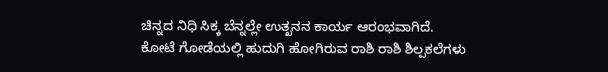ಚಿನ್ನದ ನಿಧಿ ಸಿಕ್ಕ ಬೆನ್ನಲ್ಲೇ ಉತ್ಖನನ ಕಾರ್ಯ ಆರಂಭವಾಗಿದೆ. ಕೋಟೆ ಗೋಡೆಯಲ್ಲಿ ಹುದುಗಿ ಹೋಗಿರುವ ರಾಶಿ ರಾಶಿ ಶಿಲ್ಪಕಲೆಗಳು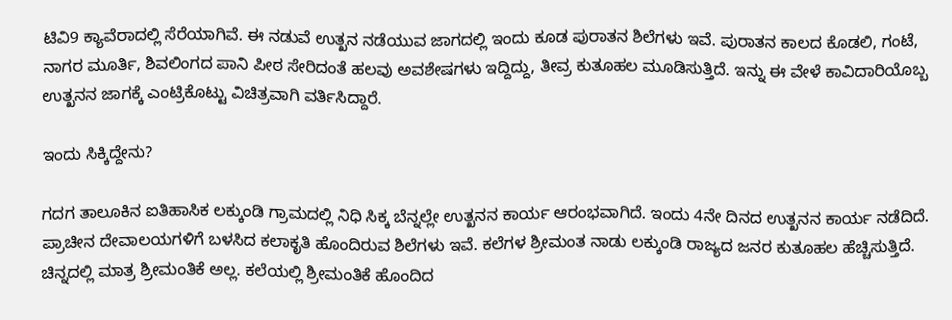ಟಿವಿ9 ಕ್ಯಾವೆರಾದಲ್ಲಿ ಸೆರೆಯಾಗಿವೆ. ಈ ನಡುವೆ ಉತ್ಖನ ನಡೆಯುವ ಜಾಗದಲ್ಲಿ ಇಂದು ಕೂಡ ಪುರಾತನ ಶಿಲೆಗಳು ಇವೆ. ಪುರಾತನ ಕಾಲದ ಕೊಡಲಿ, ಗಂಟೆ, ನಾಗರ ಮೂರ್ತಿ, ಶಿವಲಿಂಗದ ಪಾನಿ ಪೀಠ ಸೇರಿದಂತೆ ಹಲವು ಅವಶೇಷಗಳು ಇದ್ದಿದ್ದು, ತೀವ್ರ ಕುತೂಹಲ ಮೂಡಿಸುತ್ತಿದೆ. ಇನ್ನು ಈ ವೇಳೆ ಕಾವಿದಾರಿಯೊಬ್ಬ ಉತ್ಖನನ ಜಾಗಕ್ಕೆ ಎಂಟ್ರಿಕೊಟ್ಟು ವಿಚಿತ್ರವಾಗಿ ವರ್ತಿಸಿದ್ದಾರೆ.

ಇಂದು ಸಿಕ್ಕಿದ್ದೇನು?

ಗದಗ ತಾಲೂಕಿನ ಐತಿಹಾಸಿಕ ಲಕ್ಕುಂಡಿ ಗ್ರಾಮದಲ್ಲಿ ನಿಧಿ ಸಿಕ್ಕ ಬೆನ್ನಲ್ಲೇ ಉತ್ಖನನ ಕಾರ್ಯ ಆರಂಭವಾಗಿದೆ. ಇಂದು 4ನೇ ದಿನದ ಉತ್ಖನನ ಕಾರ್ಯ ನಡೆದಿದೆ. ಪ್ರಾಚೀನ ದೇವಾಲಯಗಳಿಗೆ ಬಳಸಿದ ಕಲಾಕೃತಿ ಹೊಂದಿರುವ ಶಿಲೆಗಳು ಇವೆ. ಕಲೆಗಳ ಶ್ರೀಮಂತ ನಾಡು ಲಕ್ಕುಂಡಿ ರಾಜ್ಯದ ಜನರ ಕುತೂಹಲ ಹೆಚ್ಚಿಸುತ್ತಿದೆ. ಚಿನ್ನದಲ್ಲಿ ಮಾತ್ರ ಶ್ರೀಮಂತಿಕೆ ಅಲ್ಲ. ಕಲೆಯಲ್ಲಿ ಶ್ರೀಮಂತಿಕೆ ಹೊಂದಿದ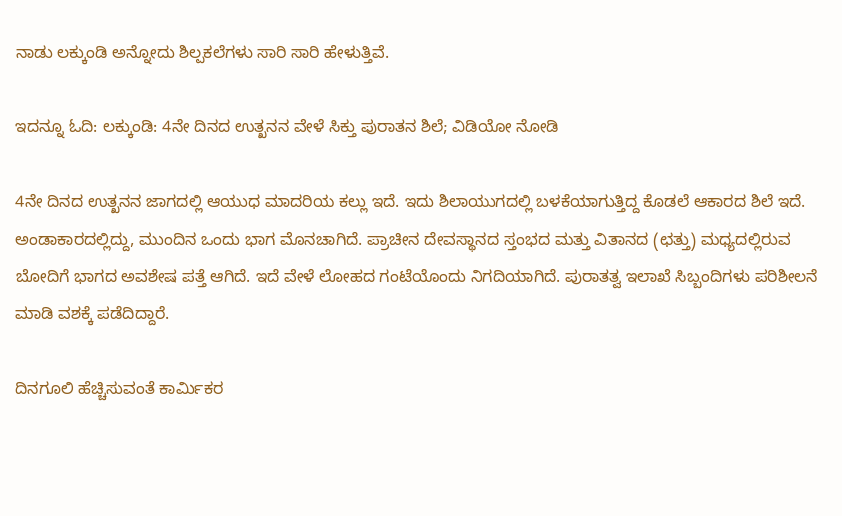ನಾಡು ಲಕ್ಕುಂಡಿ ಅನ್ನೋದು ಶಿಲ್ಪಕಲೆಗಳು ಸಾರಿ ಸಾರಿ ಹೇಳುತ್ತಿವೆ.

ಇದನ್ನೂ ಓದಿ: ಲಕ್ಕುಂಡಿ: 4ನೇ ದಿನದ ಉತ್ಖನನ ವೇಳೆ ಸಿಕ್ತು ಪುರಾತನ ಶಿಲೆ; ವಿಡಿಯೋ ನೋಡಿ

4ನೇ ದಿನದ ಉತ್ಖನನ ಜಾಗದಲ್ಲಿ ಆಯುಧ ಮಾದರಿಯ ಕಲ್ಲು ಇದೆ. ಇದು ಶಿಲಾಯುಗದಲ್ಲಿ ಬಳಕೆಯಾಗುತ್ತಿದ್ದ ಕೊಡಲೆ ಆಕಾರದ ಶಿಲೆ ಇದೆ. ಅಂಡಾಕಾರದಲ್ಲಿದ್ದು, ಮುಂದಿನ ಒಂದು ಭಾಗ ಮೊನಚಾಗಿದೆ. ಪ್ರಾಚೀನ ದೇವಸ್ಥಾನದ ಸ್ತಂಭದ ಮತ್ತು ವಿತಾನದ (ಛತ್ತು) ಮಧ್ಯದಲ್ಲಿರುವ ಬೋದಿಗೆ ಭಾಗದ ಅವಶೇಷ ಪತ್ತೆ ಆಗಿದೆ. ಇದೆ ವೇಳೆ ಲೋಹದ ಗಂಟೆಯೊಂದು ನಿಗದಿಯಾಗಿದೆ. ಪುರಾತತ್ವ ಇಲಾಖೆ ಸಿಬ್ಬಂದಿಗಳು ಪರಿಶೀಲನೆ ಮಾಡಿ ವಶಕ್ಕೆ ಪಡೆದಿದ್ದಾರೆ.

ದಿನಗೂಲಿ ಹೆಚ್ಚಿಸುವಂತೆ ಕಾರ್ಮಿಕರ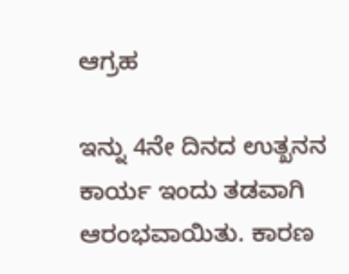ಆಗ್ರಹ

ಇನ್ನು 4ನೇ ದಿನದ ಉತ್ಖನನ ಕಾರ್ಯ ಇಂದು ತಡವಾಗಿ ಆರಂಭವಾಯಿತು. ಕಾರಣ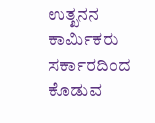ಉತ್ಖನನ ಕಾರ್ಮಿಕರು ಸರ್ಕಾರದಿಂದ ಕೊಡುವ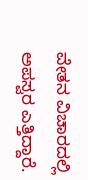ವೇತನ ವಿಚಾರದಲ್ಲಿ ಅಪಸ್ವರ ಎತ್ತಿದ್ದಾರೆ.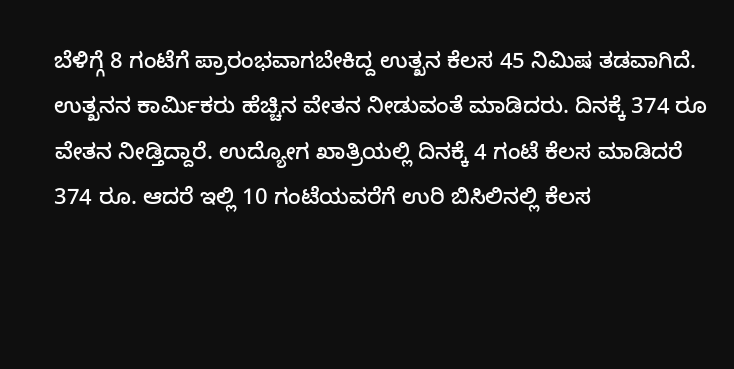ಬೆಳಿಗ್ಗೆ 8 ಗಂಟೆಗೆ ಪ್ರಾರಂಭವಾಗಬೇಕಿದ್ದ ಉತ್ಖನ ಕೆಲಸ 45 ನಿಮಿಷ ತಡವಾಗಿದೆ. ಉತ್ಖನನ ಕಾರ್ಮಿಕರು ಹೆಚ್ಚಿನ ವೇತನ ನೀಡುವಂತೆ ಮಾಡಿದರು. ದಿನಕ್ಕೆ 374 ರೂ ವೇತನ ನೀಡ್ತಿದ್ದಾರೆ. ಉದ್ಯೋಗ ಖಾತ್ರಿಯಲ್ಲಿ ದಿನಕ್ಕೆ 4 ಗಂಟೆ ಕೆಲಸ ಮಾಡಿದರೆ 374 ರೂ. ಆದರೆ ಇಲ್ಲಿ 10 ಗಂಟೆಯವರೆಗೆ ಉರಿ ಬಿಸಿಲಿನಲ್ಲಿ ಕೆಲಸ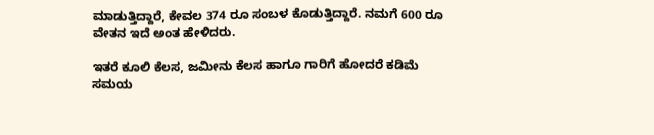ಮಾಡುತ್ತಿದ್ದಾರೆ, ಕೇವಲ 374 ರೂ ಸಂಬಳ ಕೊಡುತ್ತಿದ್ದಾರೆ. ನಮಗೆ 600 ರೂ ವೇತನ ಇದೆ ಅಂತ ಹೇಳಿದರು.

ಇತರೆ ಕೂಲಿ ಕೆಲಸ, ಜಮೀನು ಕೆಲಸ ಹಾಗೂ ಗಾರಿಗೆ ಹೋದರೆ ಕಡಿಮೆ ಸಮಯ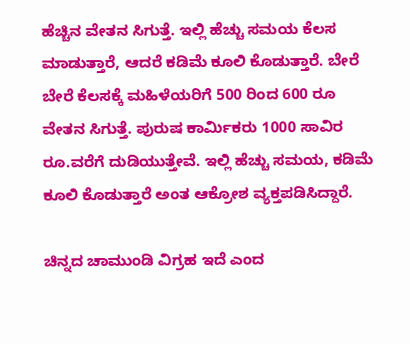ಹೆಚ್ಚಿನ ವೇತನ ಸಿಗುತ್ತೆ. ಇಲ್ಲಿ ಹೆಚ್ಚು ಸಮಯ ಕೆಲಸ ಮಾಡುತ್ತಾರೆ, ಆದರೆ ಕಡಿಮೆ ಕೂಲಿ ಕೊಡುತ್ತಾರೆ. ಬೇರೆ ಬೇರೆ ಕೆಲಸಕ್ಕೆ ಮಹಿಳೆಯರಿಗೆ 500 ರಿಂದ 600 ರೂ ವೇತನ ಸಿಗುತ್ತೆ. ಪುರುಷ ಕಾರ್ಮಿಕರು 1000 ಸಾವಿರ ರೂ.ವರೆಗೆ ದುಡಿಯುತ್ತೇವೆ. ಇಲ್ಲಿ ಹೆಚ್ಚು ಸಮಯ, ಕಡಿಮೆ ಕೂಲಿ ಕೊಡುತ್ತಾರೆ ಅಂತ ಆಕ್ರೋಶ ವ್ಯಕ್ತಪಡಿಸಿದ್ದಾರೆ.

ಚಿನ್ನದ ಚಾಮುಂಡಿ ವಿಗ್ರಹ ಇದೆ ಎಂದ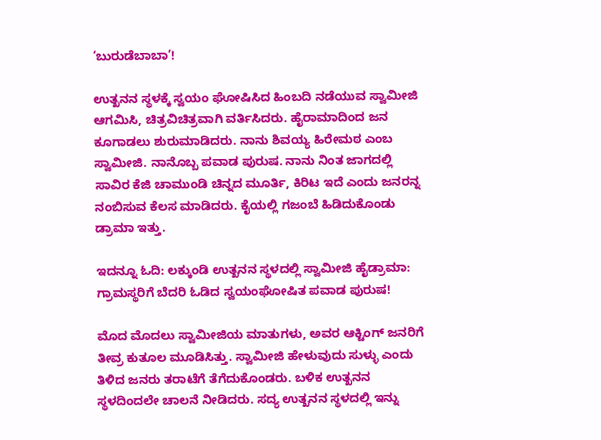‘ಬುರುಡೆಬಾಬಾ’!

ಉತ್ಖನನ ಸ್ಥಳಕ್ಕೆ ಸ್ವಯಂ ಘೋಷಿಸಿದ ಹಿಂಬದಿ ನಡೆಯುವ ಸ್ವಾಮೀಜಿ ಆಗಮಿಸಿ, ಚಿತ್ರವಿಚಿತ್ರವಾಗಿ ವರ್ತಿಸಿದರು. ಹೈರಾಮಾದಿಂದ ಜನ ಕೂಗಾಡಲು ಶುರುಮಾಡಿದರು. ನಾನು ಶಿವಯ್ಯ ಹಿರೇಮಠ ಎಂಬ ಸ್ವಾಮೀಜಿ. ನಾನೊಬ್ಬ ಪವಾಡ ಪುರುಷ. ನಾನು ನಿಂತ ಜಾಗದಲ್ಲಿ ಸಾವಿರ ಕೆಜಿ ಚಾಮುಂಡಿ ಚಿನ್ನದ ಮೂರ್ತಿ, ಕಿರಿಟ ಇದೆ ಎಂದು ಜನರನ್ನ ನಂಬಿಸುವ ಕೆಲಸ ಮಾಡಿದರು. ಕೈಯಲ್ಲಿ ಗಜಂಬೆ ಹಿಡಿದುಕೊಂಡು ಡ್ರಾಮಾ ಇತ್ತು.

ಇದನ್ನೂ ಓದಿ: ಲಕ್ಕುಂಡಿ ಉತ್ಖನನ ಸ್ಥಳದಲ್ಲಿ ಸ್ವಾಮೀಜಿ ಹೈಡ್ರಾಮಾ: ಗ್ರಾಮಸ್ಥರಿಗೆ ಬೆದರಿ ಓಡಿದ ಸ್ವಯಂಘೋಷಿತ ಪವಾಡ ಪುರುಷ!

ಮೊದ ಮೊದಲು ಸ್ವಾಮೀಜಿಯ ಮಾತುಗಳು, ಅವರ ಆಕ್ಟಿಂಗ್ ಜನರಿಗೆ ತೀವ್ರ ಕುತೂಲ ಮೂಡಿಸಿತ್ತು. ಸ್ವಾಮೀಜಿ ಹೇಳುವುದು ಸುಳ್ಳು ಎಂದು ತಿಳಿದ ಜನರು ತರಾಟೆಗೆ ತೆಗೆದುಕೊಂಡರು. ಬಳಿಕ ಉತ್ಖನನ ಸ್ಥಳದಿಂದಲೇ ಚಾಲನೆ ನೀಡಿದರು. ಸದ್ಯ ಉತ್ಖನನ ಸ್ಥಳದಲ್ಲಿ ಇನ್ನು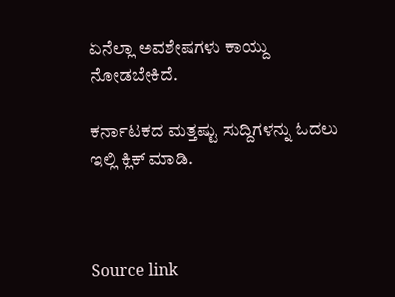ಏನೆಲ್ಲಾ ಅವಶೇಷಗಳು ಕಾಯ್ದು ನೋಡಬೇಕಿದೆ.

ಕರ್ನಾಟಕದ ಮತ್ತಷ್ಟು ಸುದ್ದಿಗಳನ್ನು ಓದಲು ಇಲ್ಲಿ ಕ್ಲಿಕ್ ಮಾಡಿ.



Source link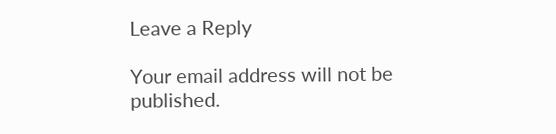Leave a Reply

Your email address will not be published.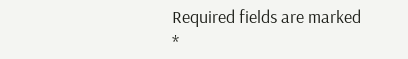Required fields are marked *